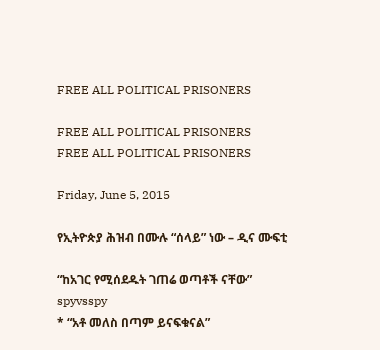FREE ALL POLITICAL PRISONERS

FREE ALL POLITICAL PRISONERS
FREE ALL POLITICAL PRISONERS

Friday, June 5, 2015

የኢትዮጵያ ሕዝብ በሙሉ “ሰላይ” ነው – ዲና ሙፍቲ

“ከአገር የሚሰደዱት ገጠሬ ወጣቶች ናቸው”
spyvsspy
* “አቶ መለስ በጣም ይናፍቁናል”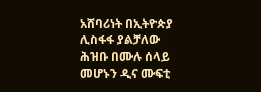አሸባሪነት በኢትዮጵያ ሊስፋፋ ያልቻለው ሕዝቡ በሙሉ ሰላይ መሆኑን ዲና ሙፍቲ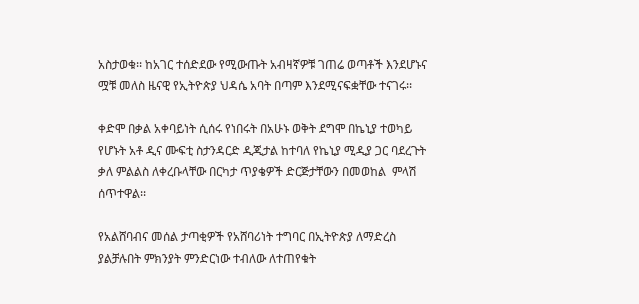አስታወቁ፡፡ ከአገር ተሰድደው የሚውጡት አብዛኛዎቹ ገጠሬ ወጣቶች እንደሆኑና ሟቹ መለስ ዜናዊ የኢትዮጵያ ህዳሴ አባት በጣም እንደሚናፍቋቸው ተናገሩ፡፡

ቀድሞ በቃል አቀባይነት ሲሰሩ የነበሩት በአሁኑ ወቅት ደግሞ በኬኒያ ተወካይ የሆኑት አቶ ዲና ሙፍቲ ስታንዳርድ ዲጂታል ከተባለ የኬኒያ ሚዲያ ጋር ባደረጉት ቃለ ምልልስ ለቀረቡላቸው በርካታ ጥያቄዎች ድርጅታቸውን በመወከል  ምላሽ ሰጥተዋል፡፡

የአልሸባብና መሰል ታጣቂዎች የአሸባሪነት ተግባር በኢትዮጵያ ለማድረስ ያልቻሉበት ምክንያት ምንድርነው ተብለው ለተጠየቁት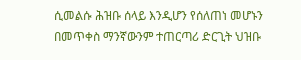ሲመልሱ ሕዝቡ ሰላይ እንዲሆን የሰለጠነ መሆኑን በመጥቀስ ማንኛውንም ተጠርጣሪ ድርጊት ህዝቡ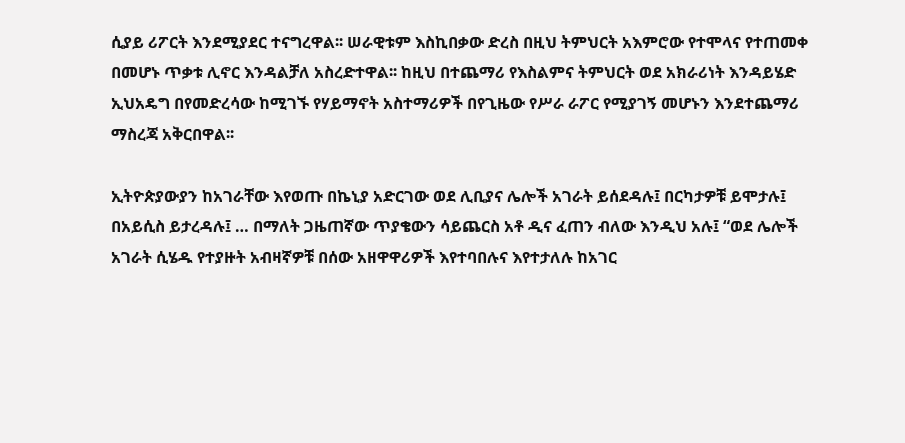ሲያይ ሪፖርት እንደሚያደር ተናግረዋል፡፡ ሠራዊቱም እስኪበቃው ድረስ በዚህ ትምህርት አእምሮው የተሞላና የተጠመቀ በመሆኑ ጥቃቱ ሊኖር እንዳልቻለ አስረድተዋል፡፡ ከዚህ በተጨማሪ የእስልምና ትምህርት ወደ አክራሪነት እንዳይሄድ ኢህአዴግ በየመድረሳው ከሚገኙ የሃይማኖት አስተማሪዎች በየጊዜው የሥራ ራፖር የሚያገኝ መሆኑን እንደተጨማሪ ማስረጃ አቅርበዋል፡፡

ኢትዮጵያውያን ከአገራቸው እየወጡ በኬኒያ አድርገው ወደ ሊቢያና ሌሎች አገራት ይሰደዳሉ፤ በርካታዎቹ ይሞታሉ፤ በአይሲስ ይታረዳሉ፤ … በማለት ጋዜጠኛው ጥያቄውን ሳይጨርስ አቶ ዲና ፈጠን ብለው እንዲህ አሉ፤ “ወደ ሌሎች አገራት ሲሄዱ የተያዙት አብዛኛዎቹ በሰው አዘዋዋሪዎች እየተባበሉና እየተታለሉ ከአገር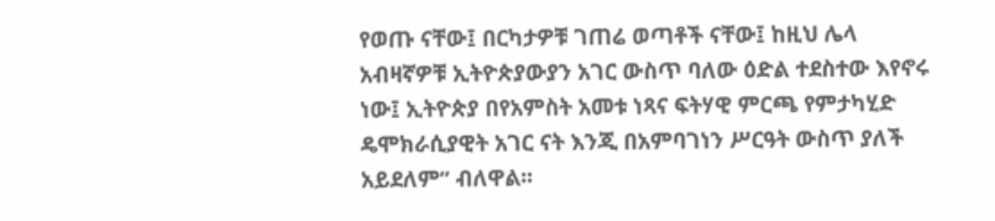የወጡ ናቸው፤ በርካታዎቹ ገጠሬ ወጣቶች ናቸው፤ ከዚህ ሌላ አብዛኛዎቹ ኢትዮጵያውያን አገር ውስጥ ባለው ዕድል ተደስተው እየኖሩ ነው፤ ኢትዮጵያ በየአምስት አመቱ ነጻና ፍትሃዊ ምርጫ የምታካሂድ ዴሞክራሲያዊት አገር ናት እንጂ በአምባገነን ሥርዓት ውስጥ ያለች አይደለም” ብለዋል፡፡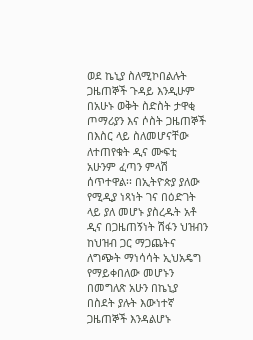ወደ ኬኒያ ስለሚኮበልሉት ጋዜጠኞች ጉዳይ እንዲሁም በአሁኑ ወቅት ስድስት ታዋቂ ጦማሪያን እና ሶስት ጋዜጠኞች በእስር ላይ ስለመሆናቸው ለተጠየቁት ዲና ሙፍቲ አሁንም ፈጣን ምላሽ ሰጥተዋል፡፡ በኢትዮጵያ ያለው የሚዲያ ነጻነት ገና በዕድገት ላይ ያለ መሆኑ ያስረዱት አቶ ዲና በጋዜጠኝነት ሽፋን ህዝብን ከህዝብ ጋር ማጋጨትና ለግጭት ማነሳሳት ኢህአዴግ የማይቀበለው መሆኑን በመግለጽ አሁን በኬኒያ በስደት ያሉት እውነተኛ ጋዜጠኞች እንዳልሆኑ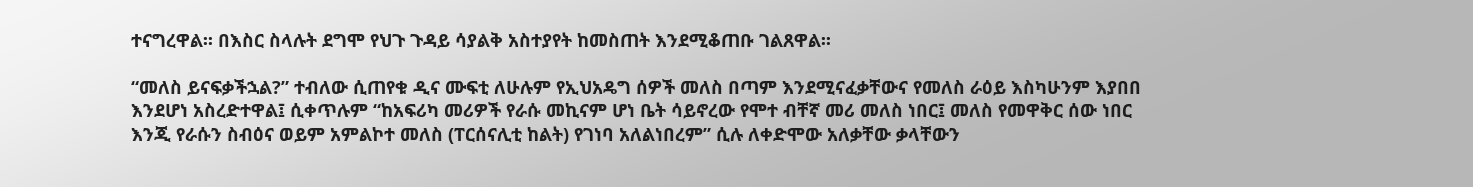ተናግረዋል፡፡ በእስር ስላሉት ደግሞ የህጉ ጉዳይ ሳያልቅ አስተያየት ከመስጠት እንደሚቆጠቡ ገልጸዋል፡፡

“መለስ ይናፍቃችኋል?” ተብለው ሲጠየቁ ዲና ሙፍቲ ለሁሉም የኢህአዴግ ሰዎች መለስ በጣም እንደሚናፈቃቸውና የመለስ ራዕይ እስካሁንም እያበበ እንደሆነ አስረድተዋል፤ ሲቀጥሉም “ከአፍሪካ መሪዎች የራሱ መኪናም ሆነ ቤት ሳይኖረው የሞተ ብቸኛ መሪ መለስ ነበር፤ መለስ የመዋቅር ሰው ነበር እንጂ የራሱን ስብዕና ወይም አምልኮተ መለስ (ፐርሰናሊቲ ከልት) የገነባ አለልነበረም” ሲሉ ለቀድሞው አለቃቸው ቃላቸውን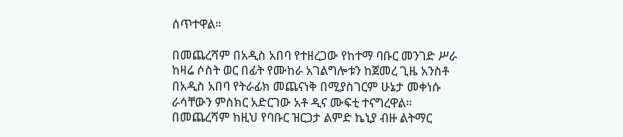ሰጥተዋል፡፡

በመጨረሻም በአዲስ አበባ የተዘረጋው የከተማ ባቡር መንገድ ሥራ ከዛሬ ሶስት ወር በፊት የሙከራ አገልግሎቱን ከጀመረ ጊዜ አንስቶ በአዲስ አበባ የትራፊክ መጨናነቅ በሚያስገርም ሁኔታ መቀነሱ ራሳቸውን ምስክር አድርገው አቶ ዲና ሙፍቲ ተናግረዋል፡፡ በመጨረሻም ከዚህ የባቡር ዝርጋታ ልምድ ኬኒያ ብዙ ልትማር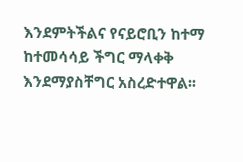እንደምትችልና የናይሮቢን ከተማ ከተመሳሳይ ችግር ማላቀቅ እንደማያስቸግር አስረድተዋል፡፡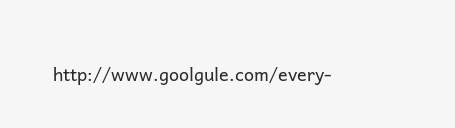http://www.goolgule.com/every-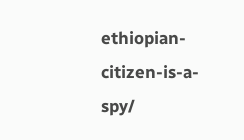ethiopian-citizen-is-a-spy/